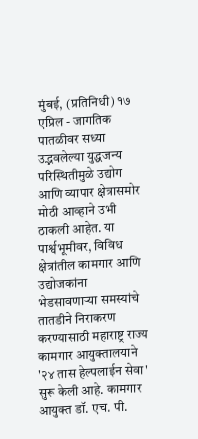मुंबई, (प्रतिनिधी) १७ एप्रिल - जागतिक पातळीवर सध्या उद्भवलेल्या युद्धजन्य परिस्थितीमुळे उद्योग आणि व्यापार क्षेत्रासमोर मोठी आव्हाने उभी ठाकली आहेत. या पार्श्वभूमीवर, विविध क्षेत्रांतील कामगार आणि उद्योजकांना भेडसावणाऱ्या समस्यांचे तातडीने निराकरण करण्यासाठी महाराष्ट्र राज्य कामगार आयुक्तालयाने '२४ तास हेल्पलाईन सेवा' सुरू केली आहे. कामगार आयुक्त डॉ. एच. पी.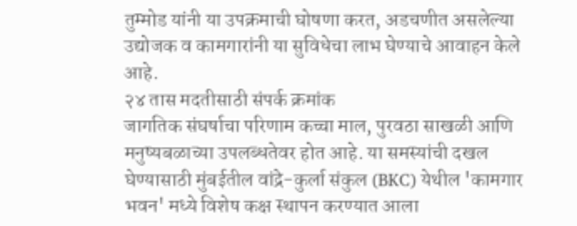तुम्मोड यांनी या उपक्रमाची घोषणा करत, अडचणीत असलेल्या उद्योजक व कामगारांनी या सुविधेचा लाभ घेण्याचे आवाहन केले आहे.
२४ तास मदतीसाठी संपर्क क्रमांक
जागतिक संघर्षाचा परिणाम कच्चा माल, पुरवठा साखळी आणि मनुष्यबळाच्या उपलब्धतेवर होत आहे. या समस्यांची दखल घेण्यासाठी मुंबईतील वांद्रे-कुर्ला संकुल (BKC) येथील 'कामगार भवन' मध्ये विशेष कक्ष स्थापन करण्यात आला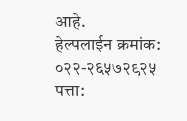आहे.
हेल्पलाईन क्रमांक: ०२२-२६५७२९२५
पत्ता: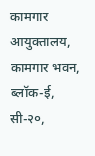कामगार आयुक्तालय, कामगार भवन, ब्लॉक-ई, सी-२०,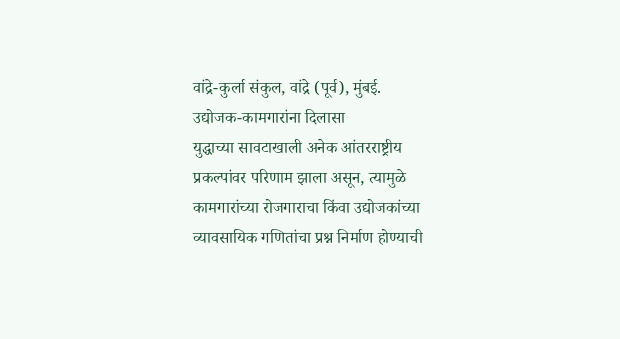वांद्रे-कुर्ला संकुल, वांद्रे (पूर्व), मुंबई.
उद्योजक-कामगारांना दिलासा
युद्धाच्या सावटाखाली अनेक आंतरराष्ट्रीय प्रकल्पांवर परिणाम झाला असून, त्यामुळे कामगारांच्या रोजगाराचा किंवा उद्योजकांच्या व्यावसायिक गणितांचा प्रश्न निर्माण होण्याची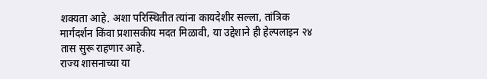शक्यता आहे. अशा परिस्थितीत त्यांना कायदेशीर सल्ला, तांत्रिक मार्गदर्शन किंवा प्रशासकीय मदत मिळावी, या उद्देशाने ही हेल्पलाइन २४ तास सुरू राहणार आहे.
राज्य शासनाच्या या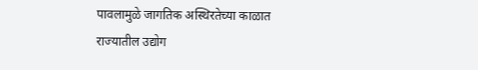पावलामुळे जागतिक अस्थिरतेच्या काळात राज्यातील उद्योग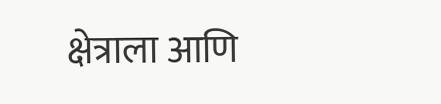क्षेत्राला आणि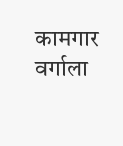कामगार वर्गाला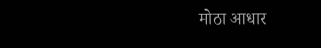मोठा आधार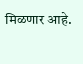मिळणार आहे.